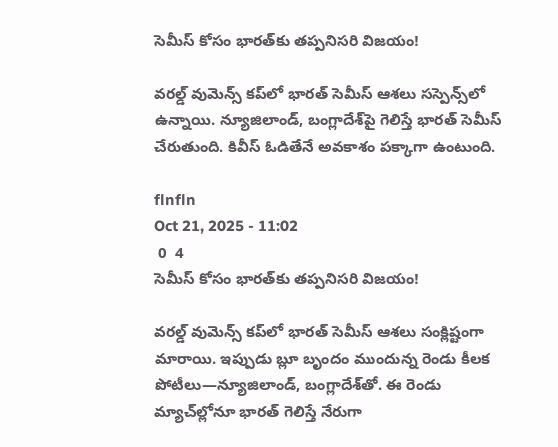సెమీస్‌ కోసం భారత్‌కు తప్పనిసరి విజయం!

వరల్డ్ వుమెన్స్ కప్‌లో భారత్ సెమీస్ ఆశలు సస్పెన్స్‌లో ఉన్నాయి. న్యూజిలాండ్, బంగ్లాదేశ్‌పై గెలిస్తే భారత్ సెమీస్ చేరుతుంది. కివీస్ ఓడితేనే అవకాశం పక్కాగా ఉంటుంది.

flnfln
Oct 21, 2025 - 11:02
 0  4
సెమీస్‌ కోసం భారత్‌కు తప్పనిసరి విజయం!

వరల్డ్ వుమెన్స్ కప్‌లో భారత్‌ సెమీస్‌ ఆశలు సంక్లిష్టంగా మారాయి. ఇప్పుడు బ్లూ బృందం ముందున్న రెండు కీలక పోటీలు—న్యూజిలాండ్‌, బంగ్లాదేశ్‌తో. ఈ రెండు మ్యాచ్‌ల్లోనూ భారత్ గెలిస్తే నేరుగా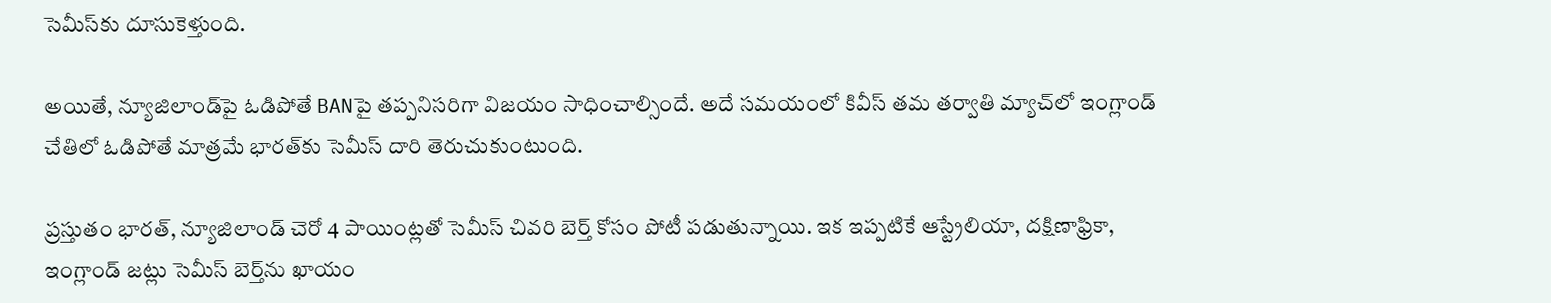సెమీస్‌కు దూసుకెళ్తుంది.

అయితే, న్యూజిలాండ్‌పై ఓడిపోతే BANపై తప్పనిసరిగా విజయం సాధించాల్సిందే. అదే సమయంలో కివీస్ తమ తర్వాతి మ్యాచ్‌లో ఇంగ్లాండ్ చేతిలో ఓడిపోతే మాత్రమే భారత్‌కు సెమీస్‌ దారి తెరుచుకుంటుంది.

ప్రస్తుతం భారత్‌, న్యూజిలాండ్‌ చెరో 4 పాయింట్లతో సెమీస్ చివరి బెర్త్ కోసం పోటీ పడుతున్నాయి. ఇక ఇప్పటికే ఆస్ట్రేలియా, దక్షిణాఫ్రికా, ఇంగ్లాండ్ జట్లు సెమీస్‌ బెర్త్‌ను ఖాయం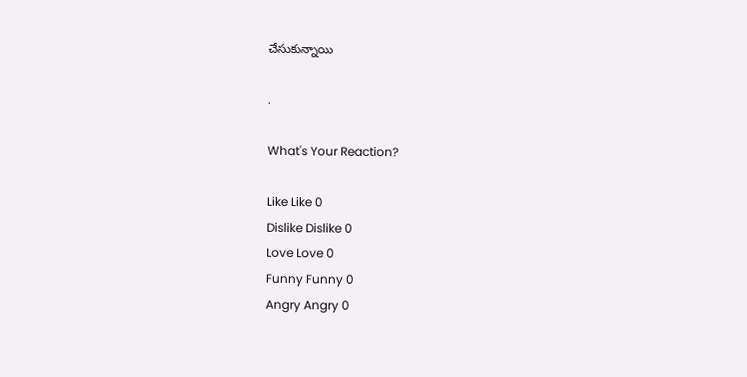చేసుకున్నాయి

.

What's Your Reaction?

Like Like 0
Dislike Dislike 0
Love Love 0
Funny Funny 0
Angry Angry 0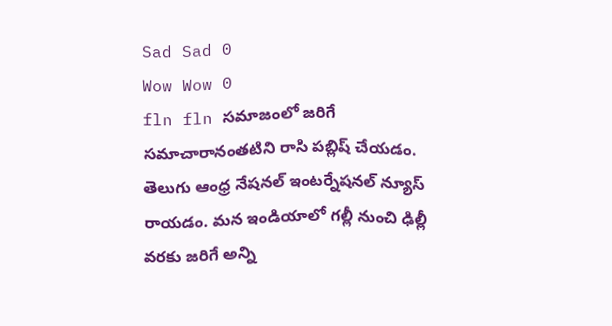Sad Sad 0
Wow Wow 0
fln fln సమాజంలో జరిగే సమాచారానంతటిని రాసి పబ్లిష్ చేయడం. తెలుగు ఆంధ్ర నేషనల్ ఇంటర్నేషనల్ న్యూస్ రాయడం. మన ఇండియాలో గల్లీ నుంచి ఢిల్లీ వరకు జరిగే అన్ని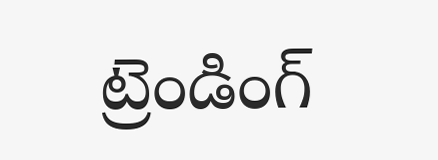ట్రెండింగ్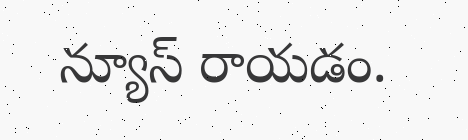న్యూస్ రాయడం.